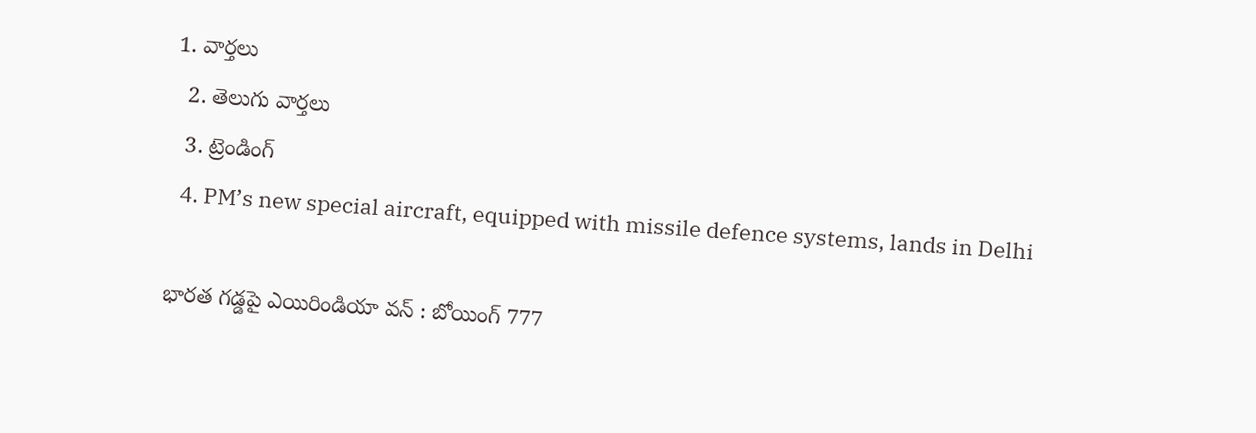1. వార్తలు
  2. తెలుగు వార్తలు
  3. ట్రెండింగ్
  4. PM’s new special aircraft, equipped with missile defence systems, lands in Delhi

భారత గడ్డపై ఎయిరిండియా వన్ : బోయింగ్ 777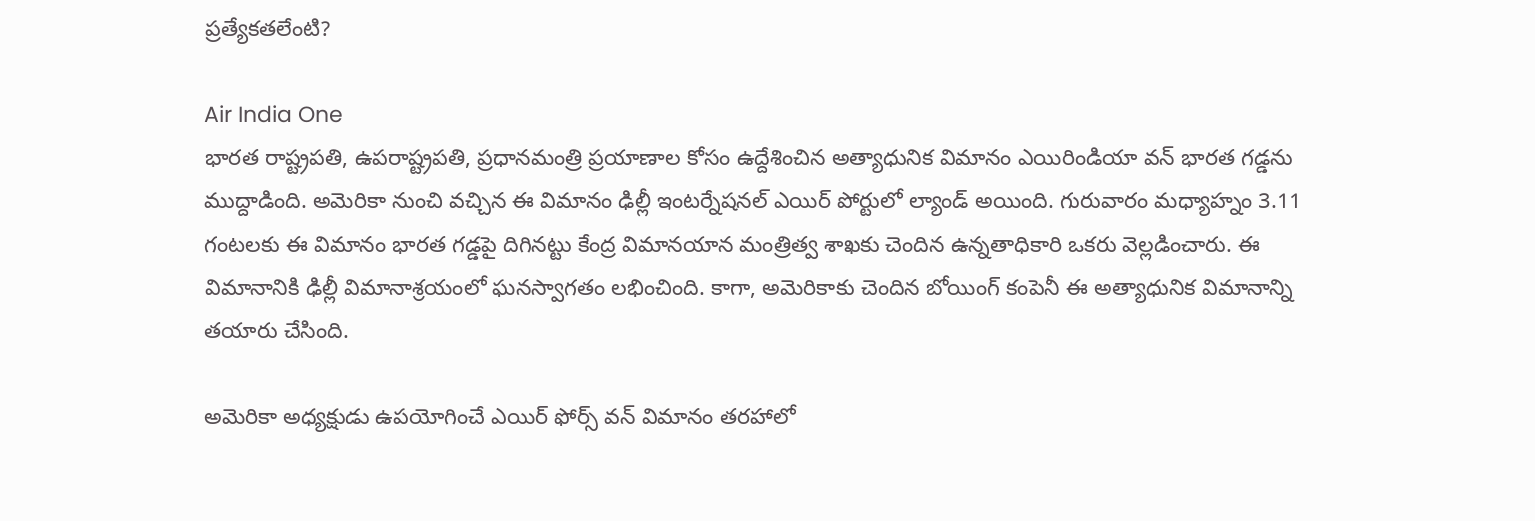ప్రత్యేకతలేంటి?

Air India One
భారత రాష్ట్రపతి, ఉపరాష్ట్రపతి, ప్రధానమంత్రి ప్రయాణాల కోసం ఉద్దేశించిన అత్యాధునిక విమానం ఎయిరిండియా వన్ భారత గడ్డను ముద్దాడింది. అమెరికా నుంచి వచ్చిన ఈ విమానం ఢిల్లీ ఇంటర్నేషనల్ ఎయిర్ పోర్టులో ల్యాండ్ అయింది. గురువారం మధ్యాహ్నం 3.11 గంటలకు ఈ విమానం భారత గడ్డపై దిగినట్టు కేంద్ర విమానయాన మంత్రిత్వ శాఖకు చెందిన ఉన్నతాధికారి ఒకరు వెల్లడించారు. ఈ విమానానికి ఢిల్లీ విమానాశ్రయంలో ఘనస్వాగతం లభించింది. కాగా, అమెరికాకు చెందిన బోయింగ్ కంపెనీ ఈ అత్యాధునిక విమానాన్ని తయారు చేసింది.

అమెరికా అధ్యక్షుడు ఉపయోగించే ఎయిర్ ఫోర్స్ వన్ విమానం తరహాలో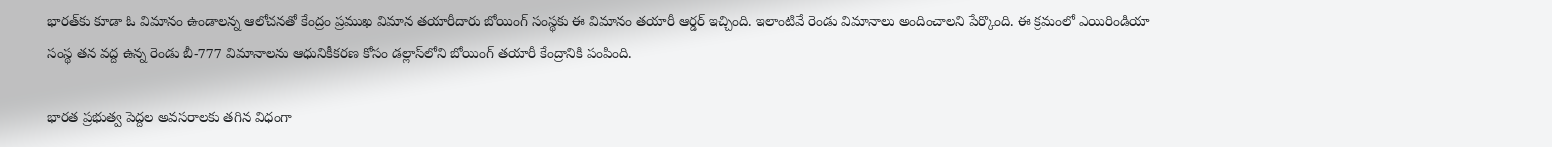భారత్‌కు కూడా ఓ విమానం ఉండాలన్న ఆలోచనతో కేంద్రం ప్రముఖ విమాన తయారీదారు బోయింగ్ సంస్థకు ఈ విమానం తయారీ ఆర్డర్ ఇచ్చింది. ఇలాంటివే రెండు విమానాలు అందించాలని పేర్కొంది. ఈ క్రమంలో ఎయిరిండియా సంస్థ తన వద్ద ఉన్న రెండు బీ-777 విమానాలను ఆధునికీకరణ కోసం డల్లాస్‌లోని బోయింగ్ తయారీ కేంద్రానికి పంపింది.

భారత ప్రభుత్వ పెద్దల అవసరాలకు తగిన విధంగా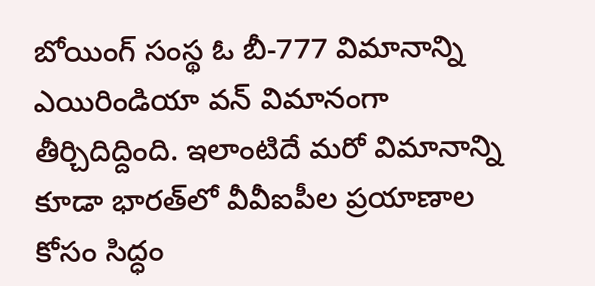బోయింగ్ సంస్థ ఓ బీ-777 విమానాన్ని ఎయిరిండియా వన్ విమానంగా తీర్చిదిద్దింది. ఇలాంటిదే మరో విమానాన్ని కూడా భారత్‌లో వీవీఐపీల ప్రయాణాల కోసం సిద్ధం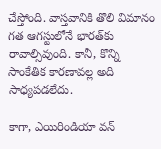చేస్తోంది. వాస్తవానికి తొలి విమానం గత ఆగస్టులోనే భారత్‌కు రావాల్సివుంది. కానీ, కొన్ని సాంకేతిక కారణావల్ల అది సాధ్యపడలేదు.

కాగా, ఎయిరిండియా వన్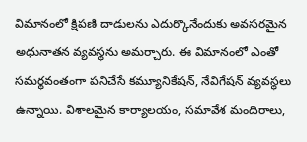విమానంలో క్షిపణి దాడులను ఎదుర్కొనేందుకు అవసరమైన అధునాతన వ్యవస్థను అమర్చారు. ఈ విమానంలో ఎంతో సమర్థవంతంగా పనిచేసే కమ్యూనికేషన్, నేవిగేషన్ వ్యవస్థలు ఉన్నాయి. విశాలమైన కార్యాలయం, సమావేశ మందిరాలు,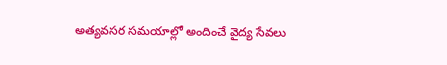అత్యవసర సమయాల్లో అందించే వైద్య సేవలు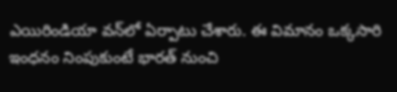ఎయిరిండియా వన్‌లో ఏర్పాటు చేశారు. ఈ విమానం ఒక్కసారి ఇంధనం నింపుకుంటే భారత్ నుంచి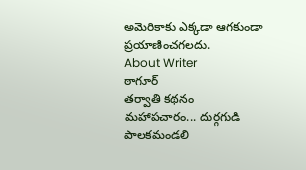అమెరికాకు ఎక్కడా ఆగకుండా ప్రయాణించగలదు.
About Writer
ఠాగూర్
తర్వాతి కథనం
మహాపచారం... దుర్గగుడి పాలకమండలి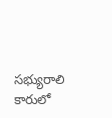సభ్యురాలి కారులో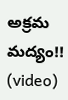అక్రమ మద్యం!! (video)